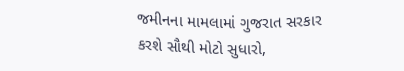જમીનના મામલામાં ગુજરાત સરકાર કરશે સૌથી મોટો સુધારો,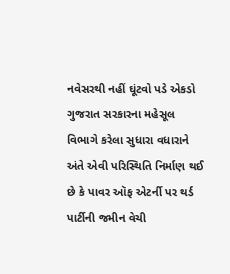નવેસરથી નહીં ઘૂંટવો પડે એકડો
ગુજરાત સરકારના મહેસૂલ વિભાગે કરેલા સુધારા વધારાને અંતે એવી પરિસ્થિતિ નિર્માણ થઈ છે કે પાવર ઑફ એટર્ની પર થર્ડ પાર્ટીની જમીન વેચી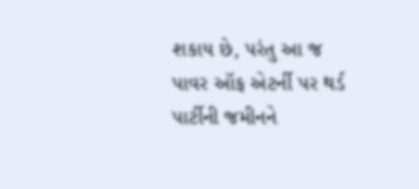શકાય છે, પરંતુ આ જ પાવર ઑફ એટર્ની પર થર્ડ પાર્ટીની જમીનને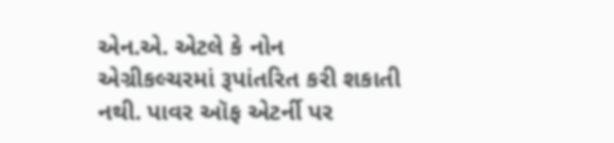એન.એ. એટલે કે નોન એગ્રીકલ્ચરમાં રૂપાંતરિત કરી શકાતી નથી. પાવર ઑફ એટર્ની પર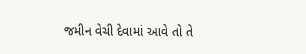જમીન વેચી દેવામાં આવે તો તે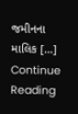જમીનના માલિક […]
Continue Reading